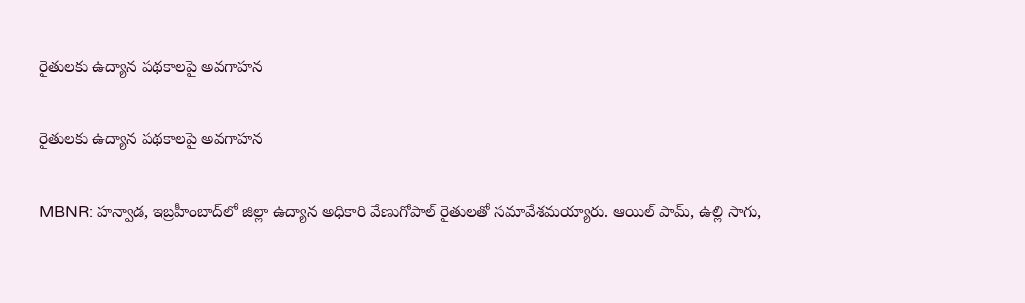రైతులకు ఉద్యాన పథకాలపై అవగాహన

రైతులకు ఉద్యాన పథకాలపై అవగాహన

MBNR: హన్వాడ, ఇబ్రహీంబాద్‌లో జిల్లా ఉద్యాన అధికారి వేణుగోపాల్ రైతులతో సమావేశమయ్యారు. ఆయిల్ పామ్, ఉల్లి సాగు,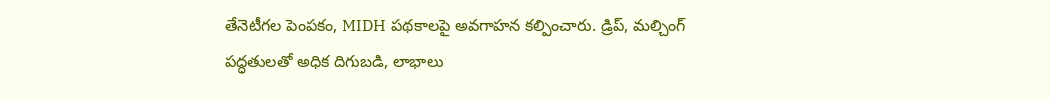తేనెటీగల పెంపకం, MIDH పథకాలపై అవగాహన కల్పించారు. డ్రిప్, మల్చింగ్ పద్ధతులతో అధిక దిగుబడి, లాభాలు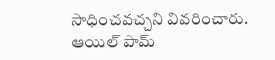సాధించవచ్చని వివరించారు. ఆయిల్ పామ్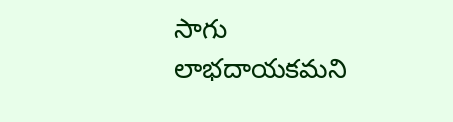సాగు లాభదాయకమని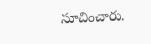సూచించారు.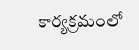కార్యక్రమంలో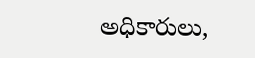అధికారులు,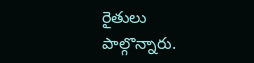రైతులు పాల్గొన్నారు.